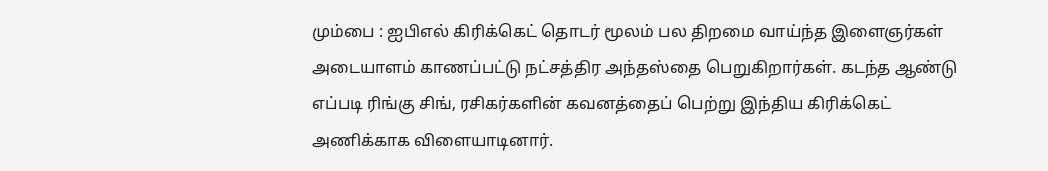மும்பை : ஐபிஎல் கிரிக்கெட் தொடர் மூலம் பல திறமை வாய்ந்த இளைஞர்கள் அடையாளம் காணப்பட்டு நட்சத்திர அந்தஸ்தை பெறுகிறார்கள். கடந்த ஆண்டு எப்படி ரிங்கு சிங், ரசிகர்களின் கவனத்தைப் பெற்று இந்திய கிரிக்கெட் அணிக்காக விளையாடினார்.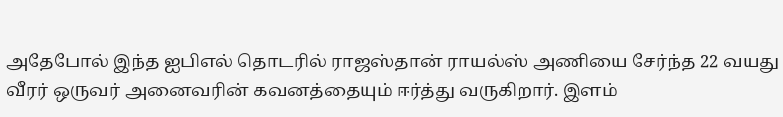அதேபோல் இந்த ஐபிஎல் தொடரில் ராஜஸ்தான் ராயல்ஸ் அணியை சேர்ந்த 22 வயது வீரர் ஒருவர் அனைவரின் கவனத்தையும் ஈர்த்து வருகிறார். இளம்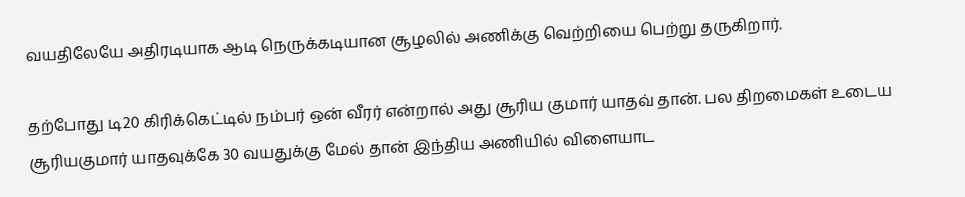வயதிலேயே அதிரடியாக ஆடி நெருக்கடியான சூழலில் அணிக்கு வெற்றியை பெற்று தருகிறார்.

தற்போது டி20 கிரிக்கெட்டில் நம்பர் ஒன் வீரர் என்றால் அது சூரிய குமார் யாதவ் தான். பல திறமைகள் உடைய சூரியகுமார் யாதவுக்கே 30 வயதுக்கு மேல் தான் இந்திய அணியில் விளையாட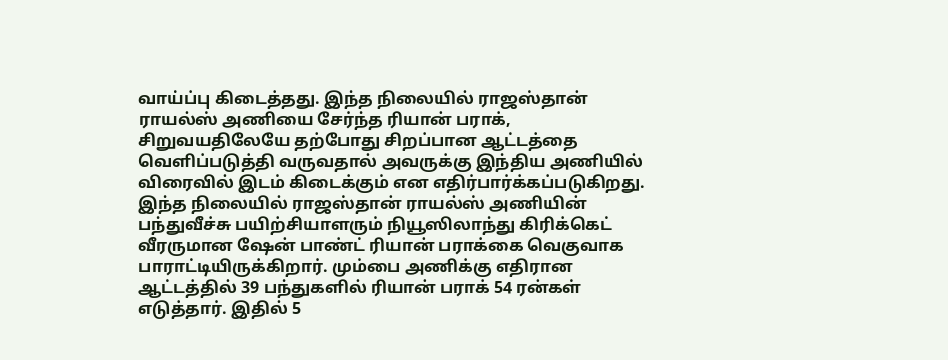வாய்ப்பு கிடைத்தது. இந்த நிலையில் ராஜஸ்தான் ராயல்ஸ் அணியை சேர்ந்த ரியான் பராக், சிறுவயதிலேயே தற்போது சிறப்பான ஆட்டத்தை வெளிப்படுத்தி வருவதால் அவருக்கு இந்திய அணியில் விரைவில் இடம் கிடைக்கும் என எதிர்பார்க்கப்படுகிறது.
இந்த நிலையில் ராஜஸ்தான் ராயல்ஸ் அணியின் பந்துவீச்சு பயிற்சியாளரும் நியூஸிலாந்து கிரிக்கெட் வீரருமான ஷேன் பாண்ட் ரியான் பராக்கை வெகுவாக பாராட்டியிருக்கிறார். மும்பை அணிக்கு எதிரான ஆட்டத்தில் 39 பந்துகளில் ரியான் பராக் 54 ரன்கள் எடுத்தார். இதில் 5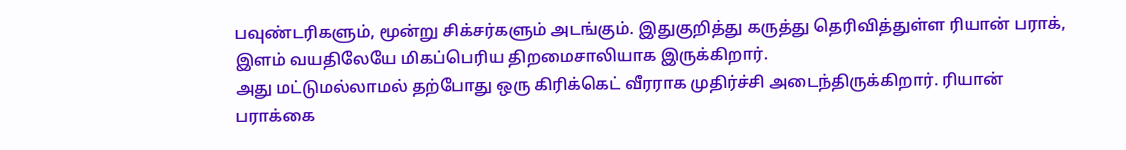பவுண்டரிகளும், மூன்று சிக்சர்களும் அடங்கும். இதுகுறித்து கருத்து தெரிவித்துள்ள ரியான் பராக், இளம் வயதிலேயே மிகப்பெரிய திறமைசாலியாக இருக்கிறார்.
அது மட்டுமல்லாமல் தற்போது ஒரு கிரிக்கெட் வீரராக முதிர்ச்சி அடைந்திருக்கிறார். ரியான் பராக்கை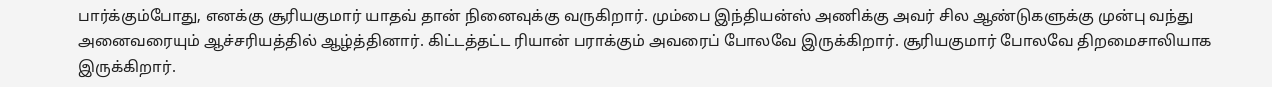பார்க்கும்போது, எனக்கு சூரியகுமார் யாதவ் தான் நினைவுக்கு வருகிறார். மும்பை இந்தியன்ஸ் அணிக்கு அவர் சில ஆண்டுகளுக்கு முன்பு வந்து அனைவரையும் ஆச்சரியத்தில் ஆழ்த்தினார். கிட்டத்தட்ட ரியான் பராக்கும் அவரைப் போலவே இருக்கிறார். சூரியகுமார் போலவே திறமைசாலியாக இருக்கிறார்.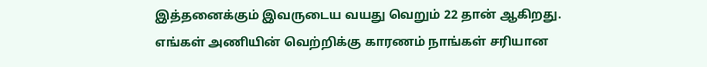இத்தனைக்கும் இவருடைய வயது வெறும் 22 தான் ஆகிறது. எங்கள் அணியின் வெற்றிக்கு காரணம் நாங்கள் சரியான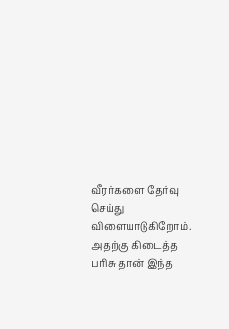வீரர்களை தேர்வு செய்து விளையாடுகிறோம். அதற்கு கிடைத்த பரிசு தான் இந்த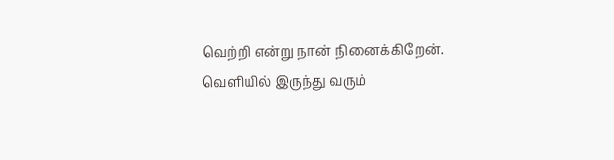வெற்றி என்று நான் நினைக்கிறேன். வெளியில் இருந்து வரும்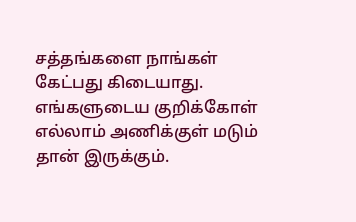சத்தங்களை நாங்கள் கேட்பது கிடையாது. எங்களுடைய குறிக்கோள் எல்லாம் அணிக்குள் மடும் தான் இருக்கும்.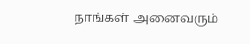நாங்கள் அனைவரும்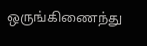ஒருங்கிணைந்து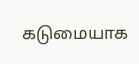கடுமையாக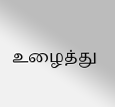உழைத்து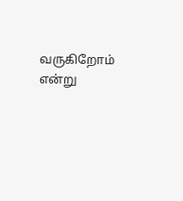வருகிறோம் என்று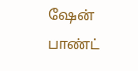ஷேன் பாண்ட்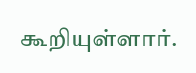கூறியுள்ளார்.